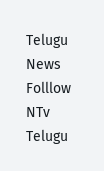Telugu News
Folllow NTv Telugu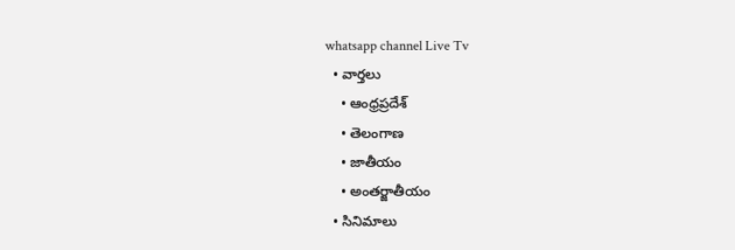whatsapp channel Live Tv
  • వార్తలు
    • ఆంధ్రప్రదేశ్
    • తెలంగాణ
    • జాతీయం
    • అంతర్జాతీయం
  • సినిమాలు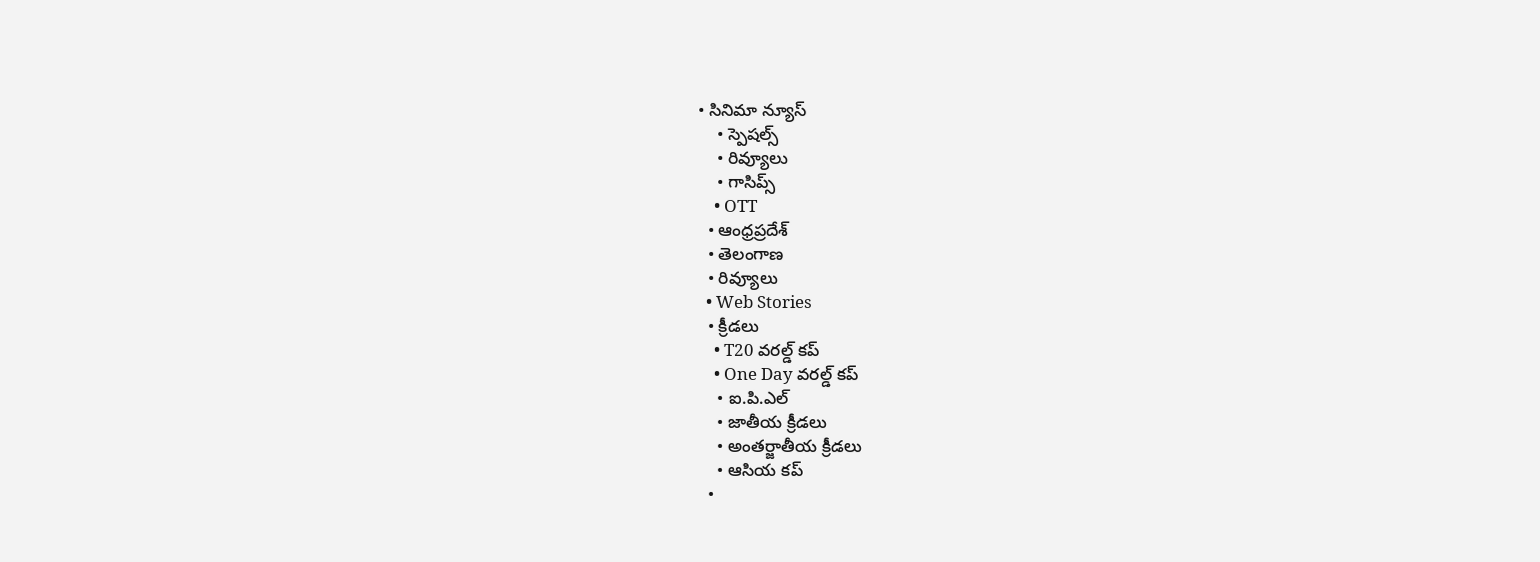• సినిమా న్యూస్
    • స్పెషల్స్
    • రివ్యూలు
    • గాసిప్స్
    • OTT
  • ఆంధ్రప్రదేశ్
  • తెలంగాణ
  • రివ్యూలు
  • Web Stories
  • క్రీడలు
    • T20 వరల్డ్ కప్
    • One Day వరల్డ్ కప్
    • ఐ.పి.ఎల్
    • జాతీయ క్రీడలు
    • అంతర్జాతీయ క్రీడలు
    • ఆసియ కప్
  •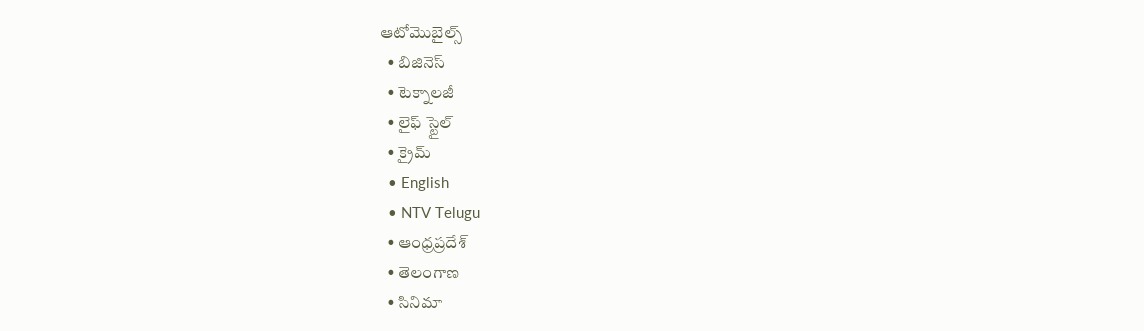ఆటోమొబైల్స్
  • బిజినెస్‌
  • టెక్నాలజీ
  • లైఫ్ స్టైల్
  • క్రైమ్
  • English
  • NTV Telugu
  • ఆంధ్రప్రదేశ్
  • తెలంగాణ
  • సినిమా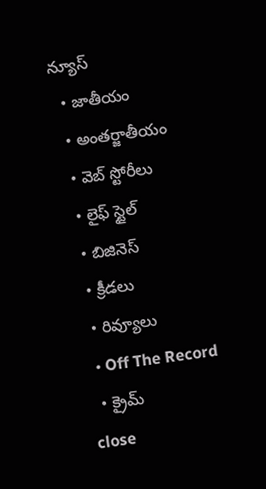న్యూస్
  • జాతీయం
  • అంతర్జాతీయం
  • వెబ్ స్టోరీలు
  • లైఫ్ స్టైల్
  • బిజినెస్‌
  • క్రీడలు
  • రివ్యూలు
  • Off The Record
  • క్రైమ్
close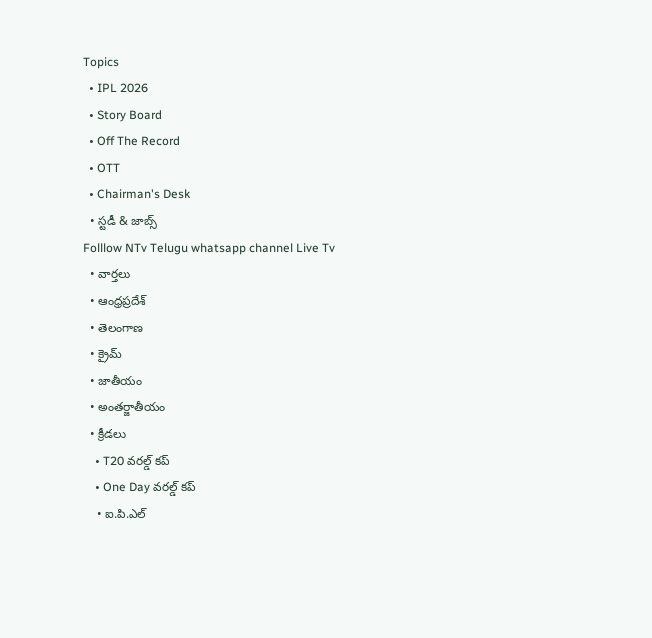Topics
  • IPL 2026
  • Story Board
  • Off The Record
  • OTT
  • Chairman's Desk
  • స్టడీ & జాబ్స్
Folllow NTv Telugu whatsapp channel Live Tv
  • వార్తలు
  • ఆంధ్రప్రదేశ్
  • తెలంగాణ
  • క్రైమ్
  • జాతీయం
  • అంతర్జాతీయం
  • క్రీడలు
    • T20 వరల్డ్ కప్
    • One Day వరల్డ్ కప్
    • ఐ.పి.ఎల్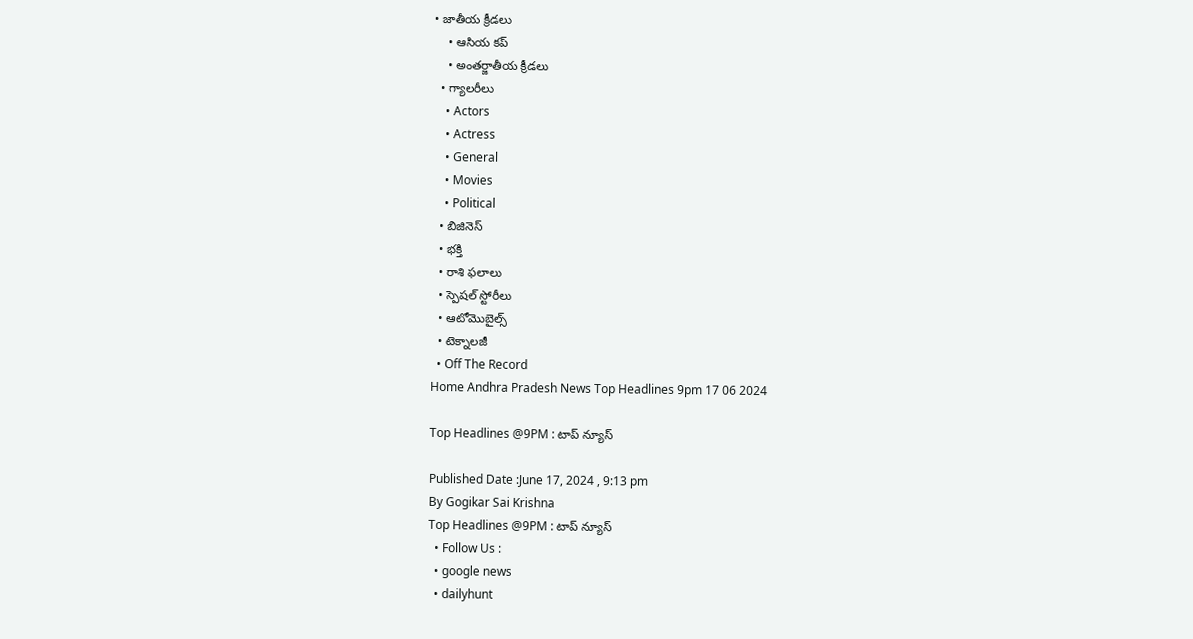• జాతీయ క్రీడలు
    • ఆసియ కప్
    • అంతర్జాతీయ క్రీడలు
  • గ్యాలరీలు
    • Actors
    • Actress
    • General
    • Movies
    • Political
  • బిజినెస్‌
  • భక్తి
  • రాశి ఫలాలు
  • స్పెషల్‌ స్టోరీలు
  • ఆటోమొబైల్స్
  • టెక్నాలజీ
  • Off The Record
Home Andhra Pradesh News Top Headlines 9pm 17 06 2024

Top Headlines @9PM : టాప్ న్యూస్

Published Date :June 17, 2024 , 9:13 pm
By Gogikar Sai Krishna
Top Headlines @9PM : టాప్ న్యూస్
  • Follow Us :
  • google news
  • dailyhunt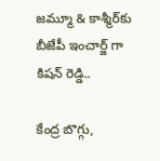జమ్మూ & కాశ్మీర్‌కు బీజేపీ ఇంచార్జ్ గా కిషన్ రెడ్డి..

కేంద్ర బొగ్గు,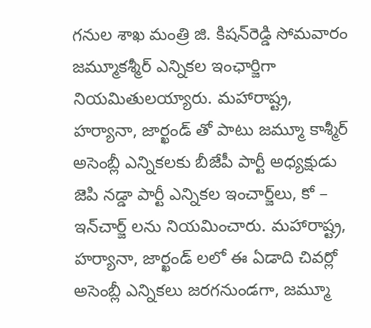గనుల శాఖ మంత్రి జి. కిషన్‌రెడ్డి సోమవారం జమ్మూకశ్మీర్‌ ఎన్నికల ఇంఛార్జిగా నియమితులయ్యారు. మహారాష్ట్ర, హర్యానా, జార్ఖండ్ తో పాటు జమ్మూ కాశ్మీర్ అసెంబ్లీ ఎన్నికలకు బీజేపీ పార్టీ అధ్యక్షుడు జెపి నడ్డా పార్టీ ఎన్నికల ఇంచార్జ్‌లు, కో – ఇన్‌చార్జ్‌ లను నియమించారు. మహారాష్ట్ర, హర్యానా, జార్ఖండ్‌ లలో ఈ ఏడాది చివర్లో అసెంబ్లీ ఎన్నికలు జరగనుండగా, జమ్మూ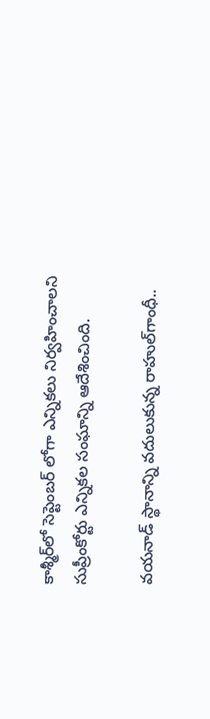కాశ్మీర్‌లో సెప్టెంబర్‌ లోగా ఎన్నికలు నిర్వహించాలని సుప్రీంకోర్టు ఎన్నికల సంఘాన్ని ఆదేశించింది.

వయనాడ్‌ స్థానాన్ని వదులుకున్న రాహుల్‌గాంధీ..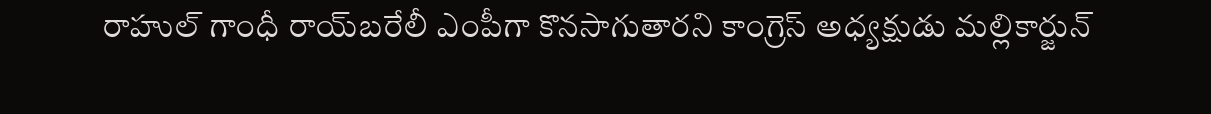రాహుల్‌ గాంధీ రాయ్‌బరేలీ ఎంపీగా కొనసాగుతారని కాంగ్రెస్‌ అధ్యక్షుడు మల్లికార్జున్‌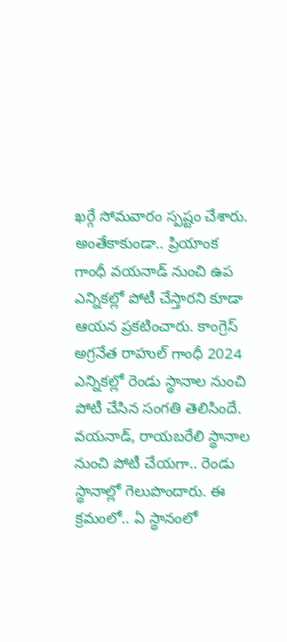ఖర్గే సోమవారం స్పష్టం చేశారు. అంతేకాకుండా.. ప్రియాంక గాంధీ వయనాడ్ నుంచి ఉప ఎన్నికల్లో పోటీ చేస్తారని కూడా ఆయన ప్రకటించారు. కాంగ్రెస్ అగ్రనేత రాహుల్ గాంధీ 2024 ఎన్నికల్లో రెండు స్థానాల నుంచి పోటీ చేసిన సంగతి తెలిసిందే. వయనాడ్‌, రాయబరేలి స్థానాల నుంచి పోటీ చేయగా.. రెండు స్థానాల్లో గెలుపొందారు. ఈ క్రమంలో.. ఏ స్థానంలో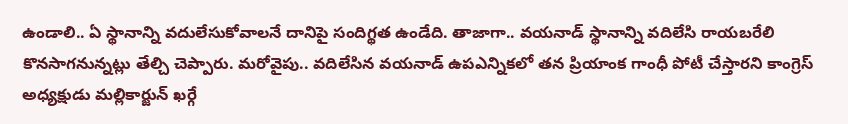ఉండాలి.. ఏ స్థానాన్ని వదులేసుకోవాలనే దానిపై సందిగ్థత ఉండేది. తాజాగా.. వయనాడ్ స్థానాన్ని వదిలేసి రాయబరేలి కొనసాగనున్నట్లు తేల్చి చెప్పారు. మరోవైపు.. వదిలేసిన వయనాడ్ ఉపఎన్నికలో తన ప్రియాంక గాంధీ పోటీ చేస్తారని కాంగ్రెస్ అధ్యక్షుడు మల్లికార్జున్ ఖర్గే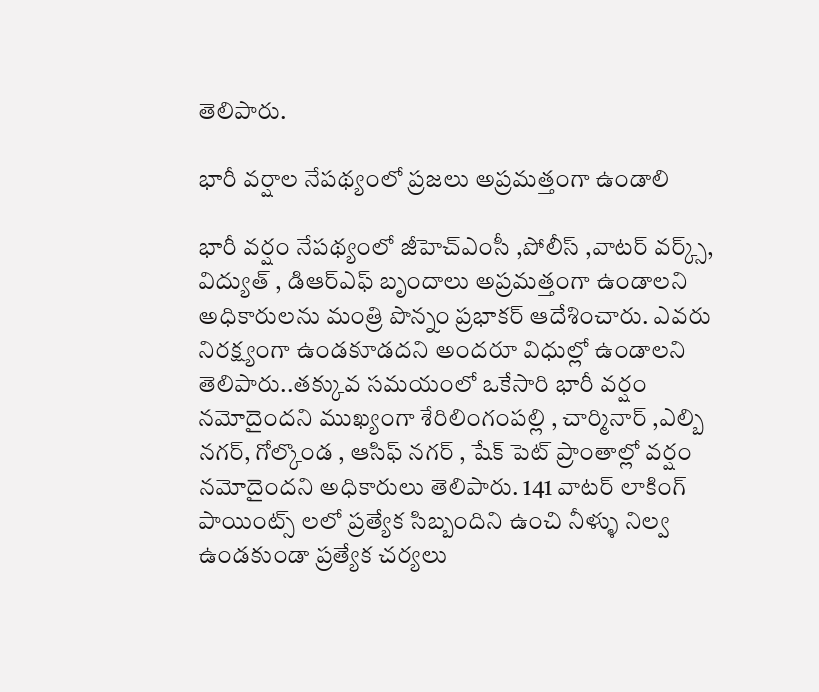తెలిపారు.

భారీ వర్షాల నేపథ్యంలో ప్రజలు అప్రమత్తంగా ఉండాలి

భారీ వర్షం నేపథ్యంలో జీహెచ్ఎంసీ ,పోలీస్ ,వాటర్ వర్క్స్, విద్యుత్ , డిఆర్ఎఫ్ బృందాలు అప్రమత్తంగా ఉండాలని అధికారులను మంత్రి పొన్నం ప్రభాకర్ ఆదేశించారు. ఎవరు నిరక్ష్యంగా ఉండకూడదని అందరూ విధుల్లో ఉండాలని తెలిపారు..తక్కువ సమయంలో ఒకేసారి భారీ వర్షం నమోదైందని ముఖ్యంగా శేరిలింగంపల్లి , చార్మినార్ ,ఎల్బి నగర్, గోల్కొండ , ఆసిఫ్ నగర్ , షేక్ పెట్ ప్రాంతాల్లో వర్షం నమోదైందని అధికారులు తెలిపారు. 141 వాటర్ లాకింగ్ పాయింట్స్ లలో ప్రత్యేక సిబ్బందిని ఉంచి నీళ్ళు నిల్వ ఉండకుండా ప్రత్యేక చర్యలు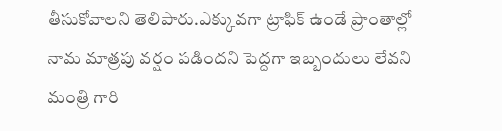తీసుకోవాలని తెలిపారు.ఎక్కువగా ట్రాఫిక్ ఉండే ప్రాంతాల్లో నామ మాత్రపు వర్షం పడిందని పెద్దగా ఇబ్బందులు లేవని మంత్రి గారి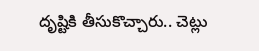దృష్టికి తీసుకొచ్చారు.. చెట్లు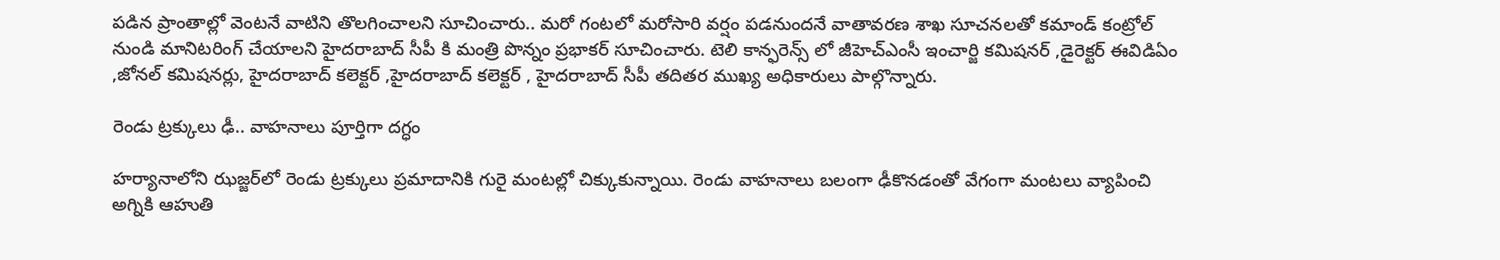పడిన ప్రాంతాల్లో వెంటనే వాటిని తొలగించాలని సూచించారు.. మరో గంటలో మరోసారి వర్షం పడనుందనే వాతావరణ శాఖ సూచనలతో కమాండ్ కంట్రోల్ నుండి మానిటరింగ్ చేయాలని హైదరాబాద్ సీపీ కి మంత్రి పొన్నం ప్రభాకర్ సూచించారు. టెలి కాన్ఫరెన్స్ లో జీహెచ్ఎంసీ ఇంచార్జి కమిషనర్ ,డైరెక్టర్ ఈవిడిఏం ,జోనల్ కమిషనర్లు, హైదరాబాద్ కలెక్టర్ ,హైదరాబాద్ కలెక్టర్ , హైదరాబాద్ సీపీ తదితర ముఖ్య అధికారులు పాల్గొన్నారు.

రెండు ట్రక్కులు ఢీ.. వాహనాలు పూర్తిగా దగ్ధం

హర్యానాలోని ఝజ్జర్‌లో రెండు ట్రక్కులు ప్రమాదానికి గురై మంటల్లో చిక్కుకున్నాయి. రెండు వాహనాలు బలంగా ఢీకొనడంతో వేగంగా మంటలు వ్యాపించి అగ్నికి ఆహుతి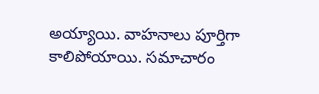అయ్యాయి. వాహనాలు పూర్తిగా కాలిపోయాయి. సమాచారం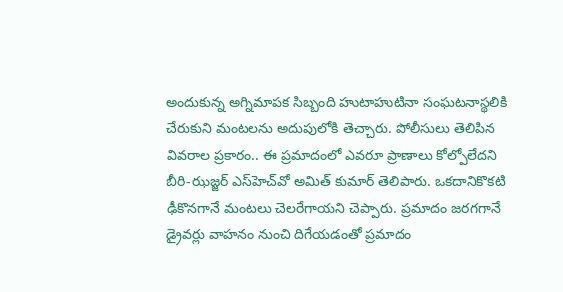అందుకున్న అగ్నిమాపక సిబ్బంది హుటాహుటినా సంఘటనాస్థలికి చేరుకుని మంటలను అదుపులోకి తెచ్చారు. పోలీసులు తెలిపిన వివరాల ప్రకారం.. ఈ ప్రమాదంలో ఎవరూ ప్రాణాలు కోల్పోలేదని బీరి-ఝజ్జర్ ఎస్‌హెచ్‌వో అమిత్ కుమార్ తెలిపారు. ఒకదానికొకటి ఢీకొనగానే మంటలు చెలరేగాయని చెప్పారు. ప్రమాదం జరగగానే డ్రైవర్లు వాహనం నుంచి దిగేయడంతో ప్రమాదం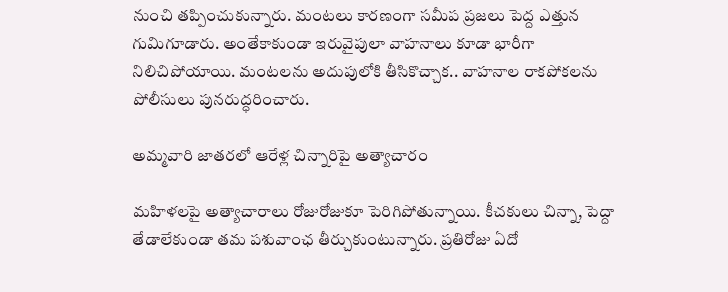నుంచి తప్పించుకున్నారు. మంటలు కారణంగా సమీప ప్రజలు పెద్ద ఎత్తున గుమిగూడారు. అంతేకాకుండా ఇరువైపులా వాహనాలు కూడా భారీగా నిలిచిపోయాయి. మంటలను అదుపులోకి తీసికొచ్చాక.. వాహనాల రాకపోకలను పోలీసులు పునరుద్ధరించారు.

అమ్మవారి జాతరలో ఆరేళ్ల చిన్నారిపై అత్యాచారం

మహిళలపై అత్యాచారాలు రోజురోజుకూ పెరిగిపోతున్నాయి. కీచకులు చిన్నా, పెద్దా తేడాలేకుండా తమ పశువాంఛ తీర్చుకుంటున్నారు. ప్రతిరోజు ఏదో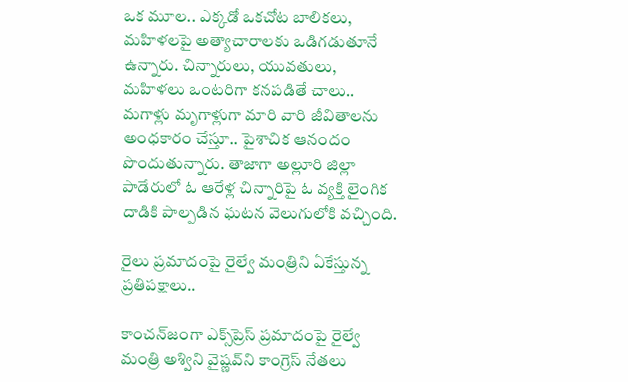ఒక మూల.. ఎక్కడో ఒకచోట బాలికలు, మహిళలపై అత్యాచారాలకు ఒడిగడుతూనే ఉన్నారు. చిన్నారులు, యువతులు, మహిళలు ఒంటరిగా కనపడితే చాలు.. మగాళ్లు మృగాళ్లుగా మారి వారి జీవితాలను అంధకారం చేస్తూ.. పైశాచిక ఆనందం పొందుతున్నారు. తాజాగా అల్లూరి జిల్లా పాడేరులో ఓ ఆరేళ్ల చిన్నారిపై ఓ వ్యక్తి లైంగిక దాడికి పాల్పడిన ఘటన వెలుగులోకి వచ్చింది.

రైలు ప్రమాదంపై రైల్వే మంత్రిని ఏకేస్తున్న ప్రతిపక్షాలు..

కాంచన్‌జంగా ఎక్స్‌ప్రెస్ ప్రమాదంపై రైల్వే మంత్రి అశ్విని వైష్ణవ్‌ని కాంగ్రెస్ నేతలు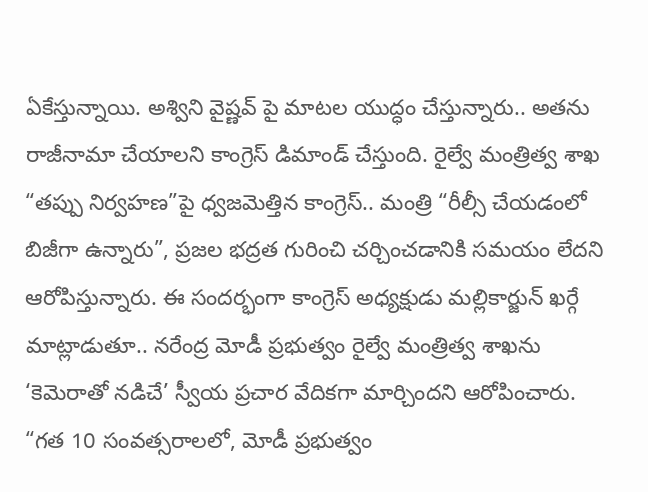ఏకేస్తున్నాయి. అశ్విని వైష్ణవ్‌ పై మాటల యుద్ధం చేస్తున్నారు.. అతను రాజీనామా చేయాలని కాంగ్రెస్ డిమాండ్ చేస్తుంది. రైల్వే మంత్రిత్వ శాఖ “తప్పు నిర్వహణ”పై ధ్వజమెత్తిన కాంగ్రెస్.. మంత్రి “రీల్సీ చేయడంలో బిజీగా ఉన్నారు”, ప్రజల భద్రత గురించి చర్చించడానికి సమయం లేదని ఆరోపిస్తున్నారు. ఈ సందర్భంగా కాంగ్రెస్ అధ్యక్షుడు మల్లికార్జున్ ఖర్గే మాట్లాడుతూ.. నరేంద్ర మోడీ ప్రభుత్వం రైల్వే మంత్రిత్వ శాఖను ‘కెమెరాతో నడిచే’ స్వీయ ప్రచార వేదికగా మార్చిందని ఆరోపించారు. “గత 10 సంవత్సరాలలో, మోడీ ప్రభుత్వం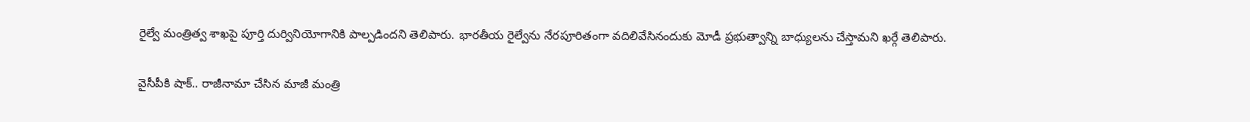రైల్వే మంత్రిత్వ శాఖపై పూర్తి దుర్వినియోగానికి పాల్పడిందని తెలిపారు. భారతీయ రైల్వేను నేరపూరితంగా వదిలివేసినందుకు మోడీ ప్రభుత్వాన్ని బాధ్యులను చేస్తామని ఖర్గే తెలిపారు.

వైసీపీకి షాక్.. రాజీనామా చేసిన మాజీ మంత్రి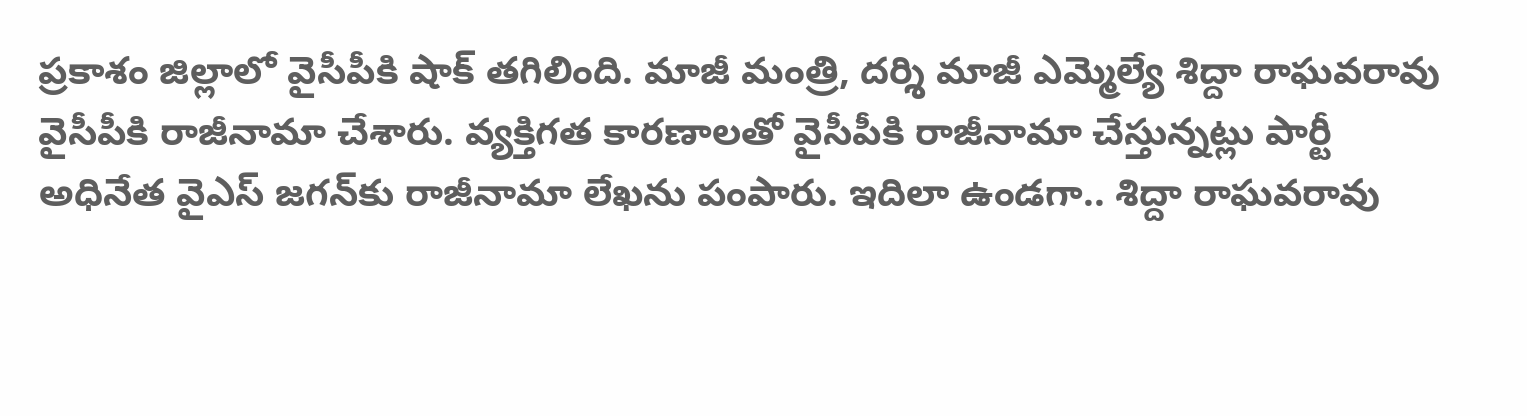ప్రకాశం జిల్లాలో వైసీపీకి షాక్ తగిలింది. మాజీ మంత్రి, దర్శి మాజీ ఎమ్మెల్యే శిద్దా రాఘవరావు వైసీపీకి రాజీనామా చేశారు. వ్యక్తిగత కారణాలతో వైసీపీకి రాజీనామా చేస్తున్నట్లు పార్టీ అధినేత వైఎస్ జగన్‌కు రాజీనామా లేఖను పంపారు. ఇదిలా ఉండగా.. శిద్దా రాఘవరావు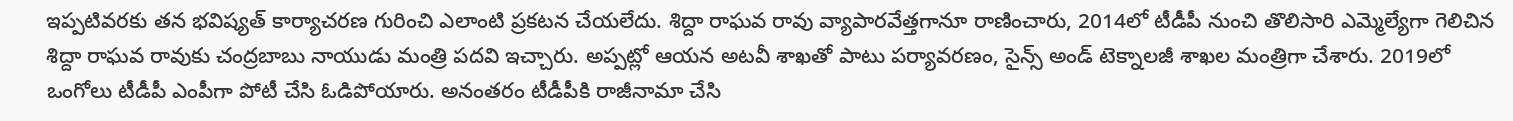ఇప్పటివరకు తన భవిష్యత్ కార్యాచరణ గురించి ఎలాంటి ప్రకటన చేయలేదు. శిద్దా రాఘవ రావు వ్యాపారవేత్తగానూ రాణించారు, 2014లో టీడీపీ నుంచి తొలిసారి ఎమ్మెల్యేగా గెలిచిన శిద్దా రాఘవ రావుకు చంద్రబాబు నాయుడు మంత్రి పదవి ఇచ్చారు. అప్పట్లో ఆయన అటవీ శాఖతో పాటు పర్యావరణం, సైన్స్ అండ్ టెక్నాలజీ శాఖల మంత్రిగా చేశారు. 2019లో ఒంగోలు టీడీపీ ఎంపీగా పోటీ చేసి ఓడిపోయారు. అనంతరం టీడీపీకి రాజీనామా చేసి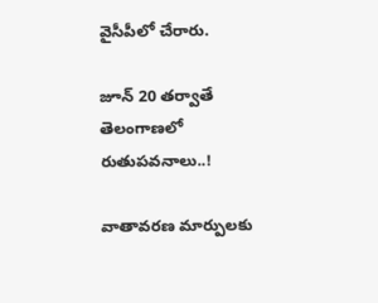వైసీపీలో చేరారు.

జూన్ 20 తర్వాతే తెలంగాణలో రుతుపవనాలు..!

వాతావరణ మార్పులకు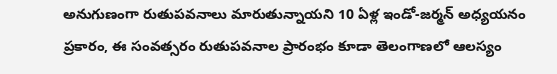అనుగుణంగా రుతుపవనాలు మారుతున్నాయని 10 ఏళ్ల ఇండో-జర్మన్ అధ్యయనం ప్రకారం, ఈ సంవత్సరం రుతుపవనాల ప్రారంభం కూడా తెలంగాణలో ఆలస్యం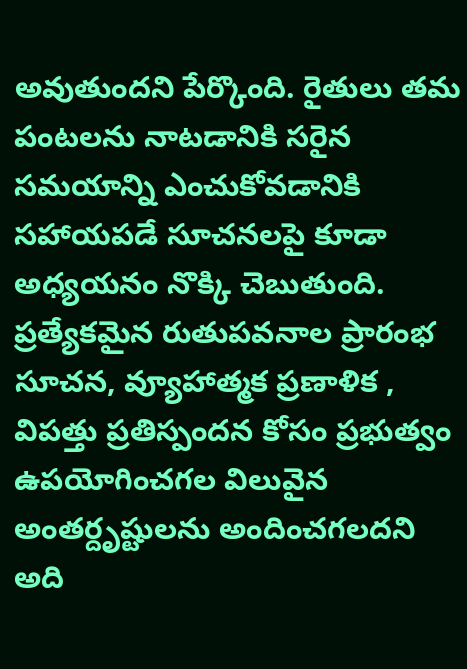అవుతుందని పేర్కొంది. రైతులు తమ పంటలను నాటడానికి సరైన సమయాన్ని ఎంచుకోవడానికి సహాయపడే సూచనలపై కూడా అధ్యయనం నొక్కి చెబుతుంది. ప్రత్యేకమైన రుతుపవనాల ప్రారంభ సూచన, వ్యూహాత్మక ప్రణాళిక , విపత్తు ప్రతిస్పందన కోసం ప్రభుత్వం ఉపయోగించగల విలువైన అంతర్దృష్టులను అందించగలదని అది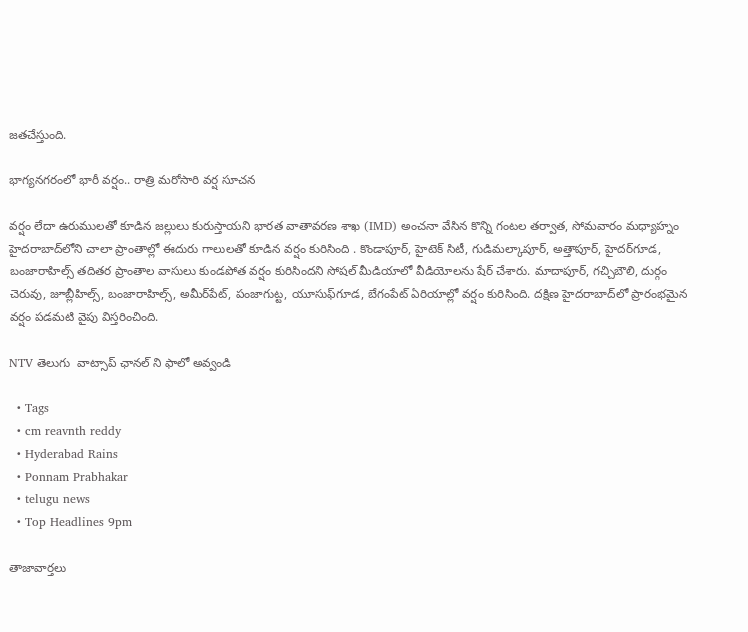జతచేస్తుంది.

భాగ్యనగరంలో భారీ వర్షం.. రాత్రి మరోసారి వర్ష సూచన

వర్షం లేదా ఉరుములతో కూడిన జల్లులు కురుస్తాయని భారత వాతావరణ శాఖ (IMD) అంచనా వేసిన కొన్ని గంటల తర్వాత, సోమవారం మధ్యాహ్నం హైదరాబాద్‌లోని చాలా ప్రాంతాల్లో ఈదురు గాలులతో కూడిన వర్షం కురిసింది . కొండాపూర్, హైటెక్ సిటీ, గుడిమల్కాపూర్, అత్తాపూర్, హైదర్‌గూడ, బంజారాహిల్స్ తదితర ప్రాంతాల వాసులు కుండపోత వర్షం కురిసిందని సోషల్ మీడియాలో వీడియోలను షేర్ చేశారు. మాదాపూర్‌, గచ్చిబౌలి, దుర్గం చెరువు, జూబ్లీహిల్స్‌, బంజారాహిల్స్‌, అమీర్‌పేట్‌, పంజాగుట్ట, యూసుఫ్‌గూడ, బేగంపేట్‌ ఏరియాల్లో వర్షం కురిసింది. దక్షిణ హైదరాబాద్‌లో ప్రారంభమైన వర్షం పడమటి వైపు విస్తరించింది.

NTV తెలుగు  వాట్సాప్ ఛానల్ ని ఫాలో అవ్వండి

  • Tags
  • cm reavnth reddy
  • Hyderabad Rains
  • Ponnam Prabhakar
  • telugu news
  • Top Headlines 9pm

తాజావార్తలు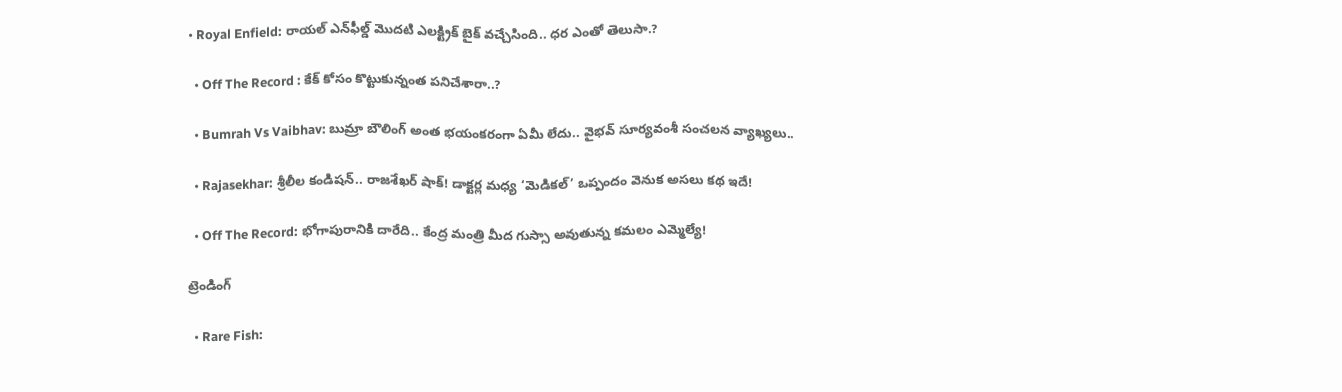• Royal Enfield: రాయల్ ఎన్‌ఫీల్డ్ మొదటి ఎలక్ట్రిక్ బైక్ వచ్చేసింది.. ధర ఎంతో తెలుసా.?

  • Off The Record : కేక్ కోసం కొట్టుకున్నంత పనిచేశారా..?

  • Bumrah Vs Vaibhav: బుమ్రా బౌలింగ్ అంత భయంకరంగా ఏమీ లేదు.. వైభవ్ సూర్యవంశీ సంచలన వ్యాఖ్యలు..

  • Rajasekhar: శ్రీలీల కండిషన్.. రాజశేఖర్ షాక్! డాక్టర్ల మధ్య ‘మెడికల్’ ఒప్పందం వెనుక అసలు కథ ఇదే!

  • Off The Record: భోగాపురానికి దారేది.. కేంద్ర మంత్రి మీద గుస్సా అవుతున్న కమలం ఎమ్మెల్యే!

ట్రెండింగ్‌

  • Rare Fish: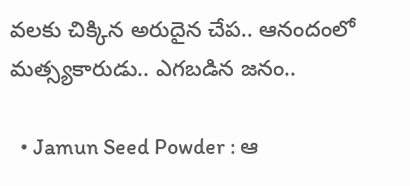వలకు చిక్కిన అరుదైన చేప.. ఆనందంలో మత్స్యకారుడు.. ఎగబడిన జనం..

  • Jamun Seed Powder : ఆ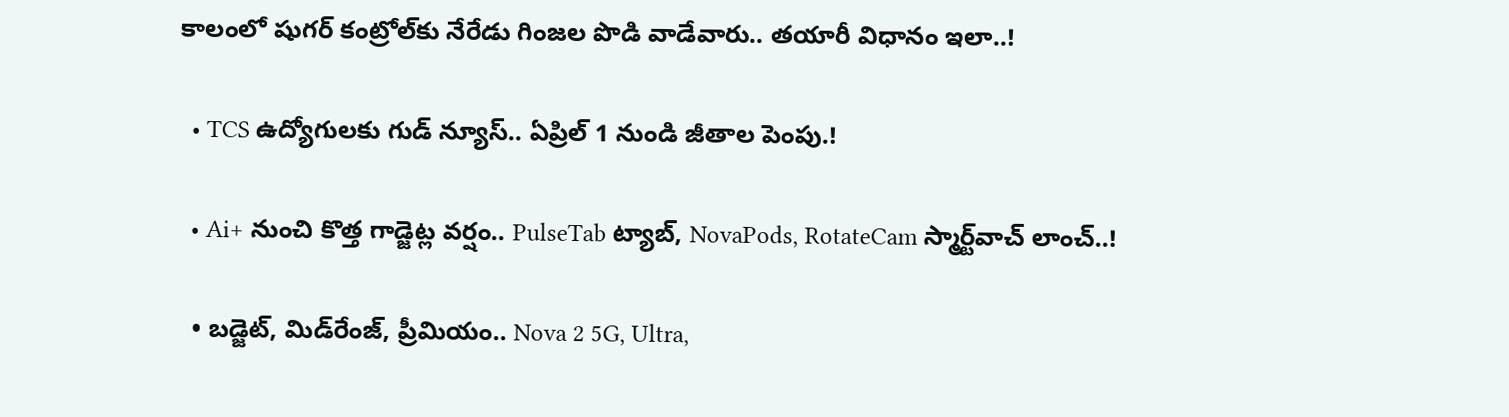కాలంలో షుగర్‌ కంట్రోల్‌కు నేరేడు గింజల పొడి వాడేవారు.. తయారీ విధానం ఇలా..!

  • TCS ఉద్యోగులకు గుడ్ న్యూస్.. ఏప్రిల్ 1 నుండి జీతాల పెంపు.!

  • Ai+ నుంచి కొత్త గాడ్జెట్ల వర్షం.. PulseTab ట్యాబ్, NovaPods, RotateCam స్మార్ట్‌వాచ్ లాంచ్..!

  • బడ్జెట్, మిడ్‌రేంజ్, ప్రీమియం.. Nova 2 5G, Ultra,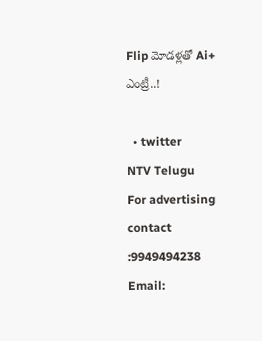Flip మోడళ్లతో Ai+ ఎంట్రీ..!

  • twitter
NTV Telugu
For advertising contact :9949494238
Email: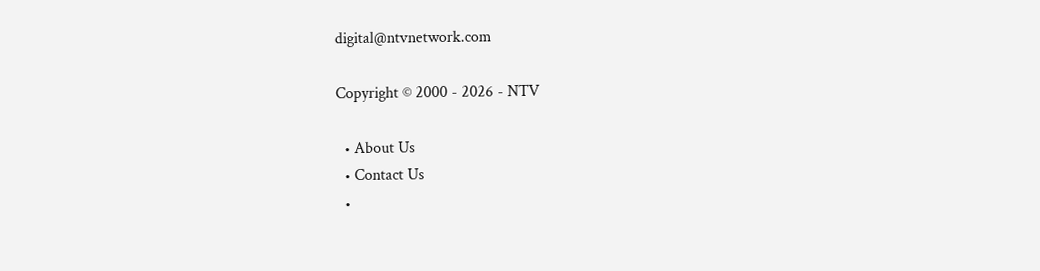digital@ntvnetwork.com

Copyright © 2000 - 2026 - NTV

  • About Us
  • Contact Us
  •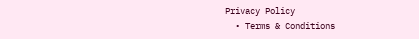Privacy Policy
  • Terms & Conditions